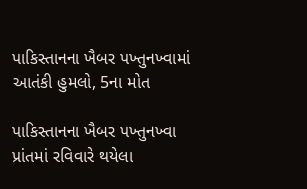પાકિસ્તાનના ખૈબર પખ્તુનખ્વામાં આતંકી હુમલો, 5ના મોત

પાકિસ્તાનના ખૈબર પખ્તુનખ્વા પ્રાંતમાં રવિવારે થયેલા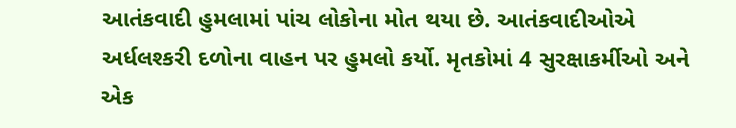આતંકવાદી હુમલામાં પાંચ લોકોના મોત થયા છે. આતંકવાદીઓએ અર્ધલશ્કરી દળોના વાહન પર હુમલો કર્યો. મૃતકોમાં 4 સુરક્ષાકર્મીઓ અને એક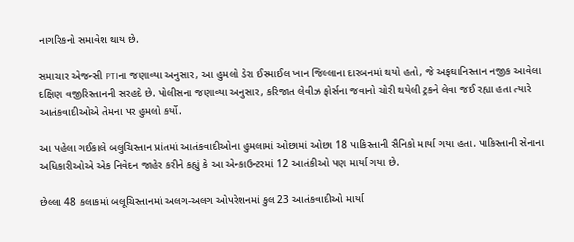નાગરિકનો સમાવેશ થાય છે.

સમાચાર એજન્સી PTIના જણાવ્યા અનુસાર, આ હુમલો ડેરા ઈસ્માઈલ ખાન જિલ્લાના દારબનમાં થયો હતો, જે અફઘાનિસ્તાન નજીક આવેલા દક્ષિણ વજીરિસ્તાનની સરહદે છે. પોલીસના જણાવ્યા અનુસાર, કરિજાત લેવીઝ ફોર્સના જવાનો ચોરી થયેલી ટ્રકને લેવા જઈ રહ્યા હતા ત્યારે આતંકવાદીઓએ તેમના પર હુમલો કર્યો.

આ પહેલા ગઈકાલે બલુચિસ્તાન પ્રાંતમાં આતંકવાદીઓના હુમલામાં ઓછામાં ઓછા 18 પાકિસ્તાની સૈનિકો માર્યા ગયા હતા. પાકિસ્તાની સેનાના અધિકારીઓએ એક નિવેદન જાહેર કરીને કહ્યું કે આ એન્કાઉન્ટરમાં 12 આતંકીઓ પણ માર્યા ગયા છે.

છેલ્લા 48 કલાકમાં બલૂચિસ્તાનમાં અલગ-અલગ ઓપરેશનમાં કુલ 23 આતંકવાદીઓ માર્યા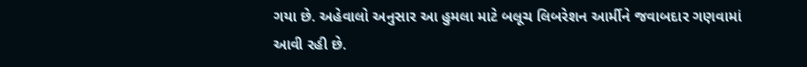ગયા છે. અહેવાલો અનુસાર આ હુમલા માટે બલૂચ લિબરેશન આર્મીને જવાબદાર ગણવામાં આવી રહી છે.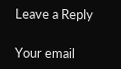Leave a Reply

Your email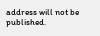address will not be published.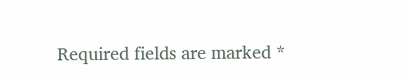Required fields are marked *